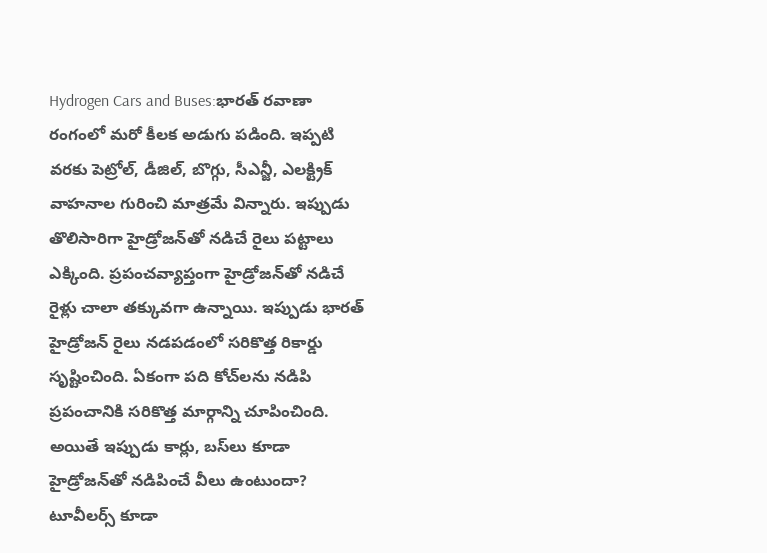Hydrogen Cars and Buses:భారత్‌ రవాణా రంగంలో మరో కీలక అడుగు పడింది. ఇప్పటి వరకు పెట్రోల్, డీజిల్, బొగ్గు, సీఎన్జీ, ఎలక్ట్రిక్  వాహనాల గురించి మాత్రమే విన్నారు. ఇప్పుడు తొలిసారిగా హైడ్రోజన్‌తో నడిచే రైలు పట్టాలు ఎక్కింది. ప్రపంచవ్యాప్తంగా హైడ్రోజన్‌తో నడిచే రైళ్లు చాలా తక్కువగా ఉన్నాయి. ఇప్పుడు భారత్ హైడ్రోజన్ రైలు నడపడంలో సరికొత్త రికార్డు సృష్టించింది. ఏకంగా పది కోచ్‌లను నడిపి ప్రపంచానికి సరికొత్త మార్గాన్ని చూపించింది. అయితే ఇప్పుడు కార్లు, బస్‌లు కూడా హైడ్రోజన్‌తో నడిపించే వీలు ఉంటుందా? టూవీలర్స్‌ కూడా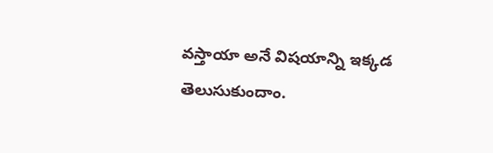వస్తాయా అనే విషయాన్ని ఇక్కడ తెలుసుకుందాం.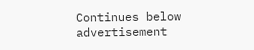Continues below advertisement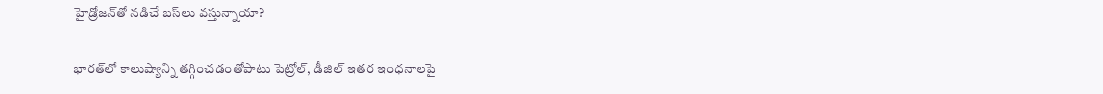హైడ్రోజన్‌తో నడిచే బస్‌లు వస్తున్నాయా?

భారత్‌లో కాలుష్యాన్ని తగ్గించడంతోపాటు పెట్రోల్, డీజిల్ ఇతర ఇంధనాలపై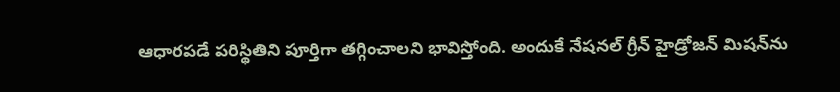ఆధారపడే పరిస్థితిని పూర్తిగా తగ్గించాలని భావిస్తోంది. అందుకే నేషనల్‌ గ్రీన్ హైడ్రోజన్ మిషన్‌ను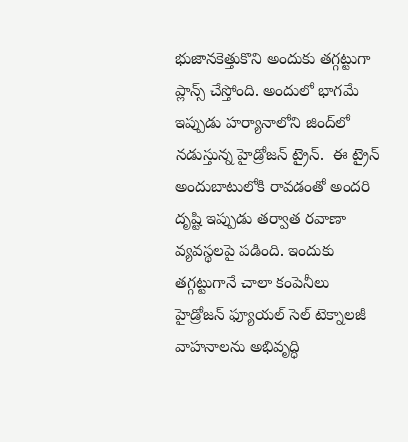భుజానకెత్తుకొని అందుకు తగ్గట్టుగా ప్లాన్స్‌ చేస్తోంది. అందులో భాగమే ఇప్పుడు హర్యానాలోని జింద్‌లో నడుస్తున్న హైడ్రోజన్ ట్రైన్.  ఈ ట్రైన్ అందుబాటులోకి రావడంతో అందరి దృష్టి ఇప్పుడు తర్వాత రవాణా వ్యవస్థలపై పడింది. ఇందుకు తగ్గట్టుగానే చాలా కంపెనీలు హైడ్రోజన్ ఫ్యూయల్ సెల్ టెక్నాలజీ వాహనాలను అభివృద్ధి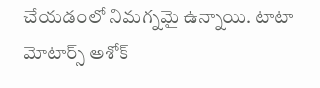చేయడంలో నిమగ్నమై ఉన్నాయి. టాటా మోటార్స్ అశోక్‌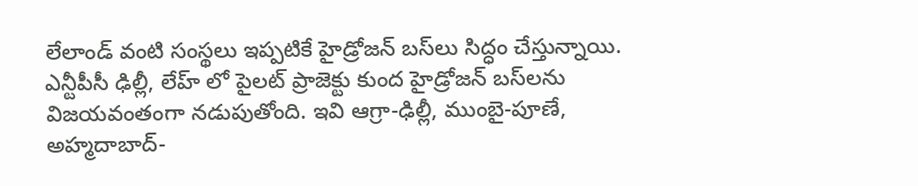లేలాండ్‌ వంటి సంస్థలు ఇప్పటికే హైడ్రోజన్ బస్‌లు సిద్ధం చేస్తున్నాయి. ఎన్టీపీసీ ఢిల్లీ, లేహ్ లో పైలట్ ప్రాజెక్టు కుంద హైడ్రోజన్ బస్‌లను విజయవంతంగా నడుపుతోంది. ఇవి ఆగ్రా-ఢిల్లీ, ముంబై-పూణే, అహ్మదాబాద్-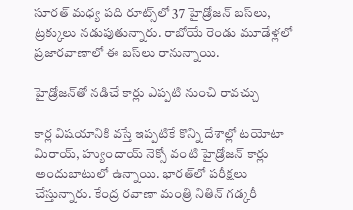సూరత్‌ మధ్య పది రూట్స్‌లో 37 హైడ్రోజన్ బస్‌లు, ట్రక్కులు నడుపుతున్నారు. రాబోయే రెండు మూడేళ్లలో ప్రజారవాణాలో ఈ బస్‌లు రానున్నాయి.

హైడ్రోజన్‌తో నడిచే కార్లు ఎప్పటి నుంచి రావచ్చు

కార్ల విషయానికి వస్తే ఇప్పటికే కొన్ని దేశాల్లో టయోటా మిరాయ్, హ్యుందాయ్‌ నెక్సో వంటి హైడ్రోజన్ కార్లు అందుబాటులో ఉన్నాయి. భారత్‌లో పరీక్షలు చేస్తున్నారు. కేంద్ర రవాణా మంత్రి నితిన్ గడ్కరీ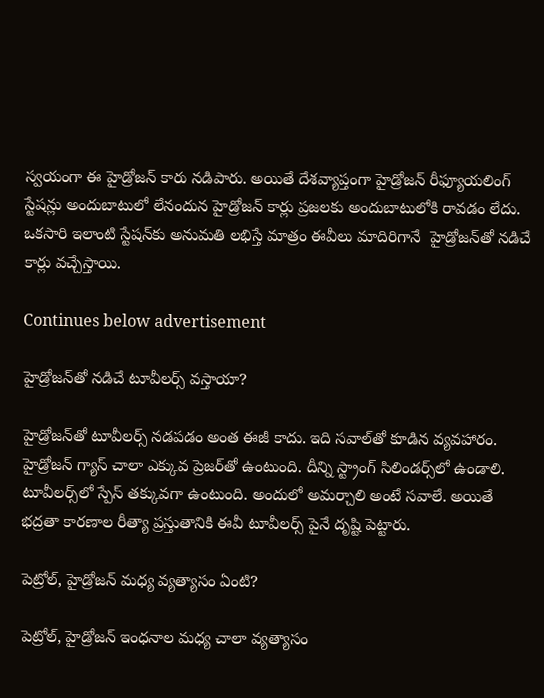స్వయంగా ఈ హైడ్రోజన్ కారు నడిపారు. అయితే దేశవ్యాప్తంగా హైడ్రోజన్ రీఫ్యూయలింగ్‌ స్టేషన్లు అందుబాటులో లేనందున హైడ్రోజన్ కార్లు ప్రజలకు అందుబాటులోకి రావడం లేదు. ఒకసారి ఇలాంటి స్టేషన్‌కు అనుమతి లభిస్తే మాత్రం ఈవీలు మాదిరిగానే  హైడ్రోజన్‌తో నడిచే కార్లు వచ్చేస్తాయి.

Continues below advertisement

హైడ్రోజన్‌తో నడిచే టూవీలర్స్‌ వస్తాయా?

హైడ్రోజన్‌తో టూవీలర్స్‌ నడపడం అంత ఈజీ కాదు. ఇది సవాల్‌తో కూడిన వ్యవహారం. హైడ్రోజన్ గ్యాస్‌ చాలా ఎక్కువ ప్రెజర్‌తో ఉంటుంది. దీన్ని స్ట్రాంగ్‌ సిలిండర్స్‌లో ఉండాలి. టూవీలర్స్‌లో స్పేస్ తక్కువగా ఉంటుంది. అందులో అమర్చాలి అంటే సవాలే. అయితే భద్రతా కారణాల రీత్యా ప్రస్తుతానికి ఈవీ టూవీలర్స్‌ పైనే దృష్టి పెట్టారు.

పెట్రోల్‌, హైడ్రోజన్‌ మధ్య వ్యత్యాసం ఏంటి?

పెట్రోల్‌, హైడ్రోజన్ ఇంధనాల మధ్య చాలా వ్యత్యాసం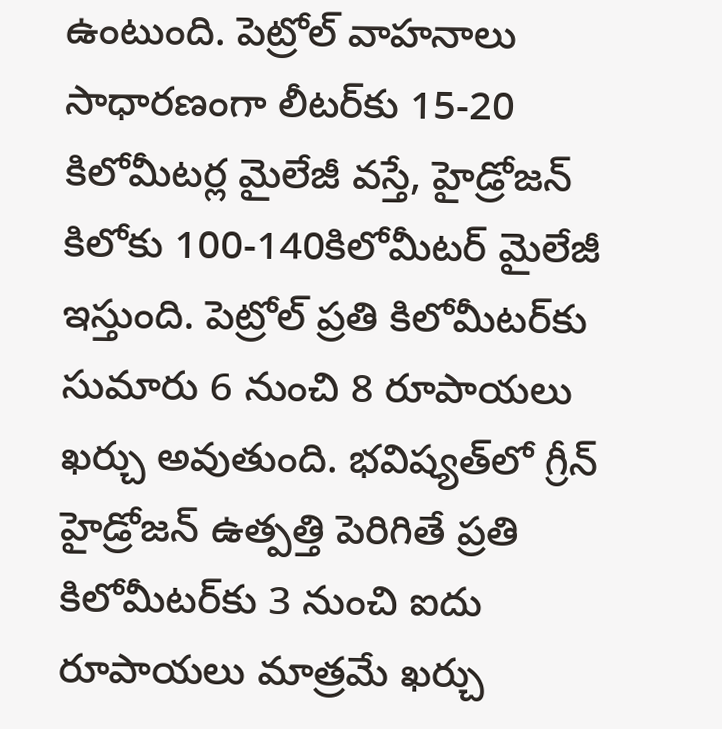ఉంటుంది. పెట్రోల్ వాహనాలు సాధారణంగా లీటర్‌కు 15-20 కిలోమీటర్ల మైలేజీ వస్తే, హైడ్రోజన్‌ కిలోకు 100-140కిలోమీటర్‌ మైలేజీ ఇస్తుంది. పెట్రోల్‌ ప్రతి కిలోమీటర్‌కు సుమారు 6 నుంచి 8 రూపాయలు ఖర్చు అవుతుంది. భవిష్యత్‌లో గ్రీన్ హైడ్రోజన్ ఉత్పత్తి పెరిగితే ప్రతి కిలోమీటర్‌కు 3 నుంచి ఐదు రూపాయలు మాత్రమే ఖర్చు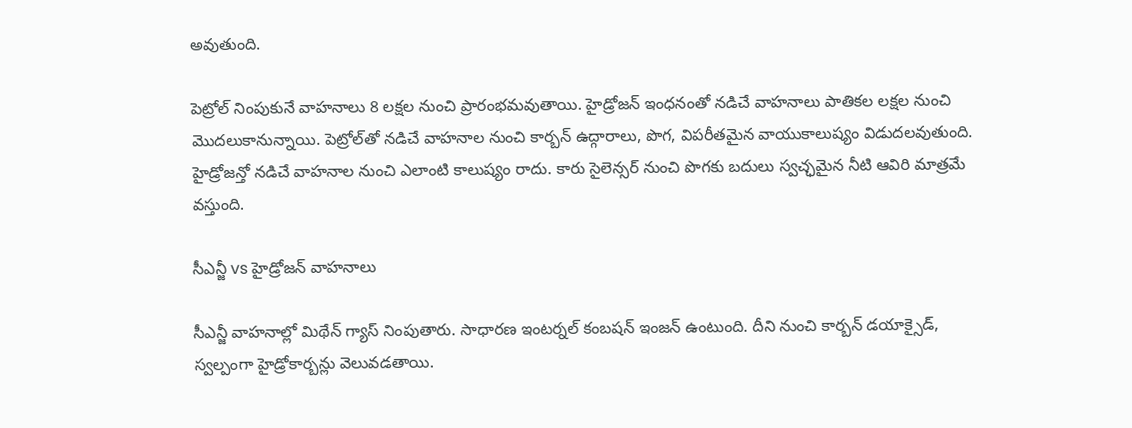అవుతుంది.

పెట్రోల్‌ నింపుకునే వాహనాలు 8 లక్షల నుంచి ప్రారంభమవుతాయి. హైడ్రోజన్ ఇంధనంతో నడిచే వాహనాలు పాతికల లక్షల నుంచి మొదలుకానున్నాయి. పెట్రోల్‌తో నడిచే వాహనాల నుంచి కార్బన్ ఉద్గారాలు, పొగ, విపరీతమైన వాయుకాలుష్యం విడుదలవుతుంది. హైడ్రోజన్తో నడిచే వాహనాల నుంచి ఎలాంటి కాలుష్యం రాదు. కారు సైలెన్సర్ నుంచి పొగకు బదులు స్వచ్ఛమైన నీటి ఆవిరి మాత్రమే వస్తుంది.

సీఎన్జీ vs హైడ్రోజన్‌ వాహనాలు

సీఎన్జీ వాహనాల్లో మిథేన్ గ్యాస్ నింపుతారు. సాధారణ ఇంటర్నల్ కంబషన్ ఇంజన్ ఉంటుంది. దీని నుంచి కార్బన్ డయాక్సైడ్, స్వల్పంగా హైడ్రోకార్బన్లు వెలువడతాయి.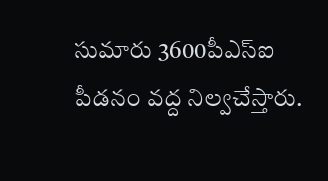సుమారు 3600పీఎస్‌ఐ పీడనం వద్ద నిల్వచేస్తారు.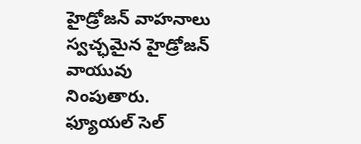హైడ్రోజన్ వాహనాలు స్వచ్ఛమైన హైడ్రోజన్ వాయువు నింపుతారు. ఫ్యూయల్‌ సెల్‌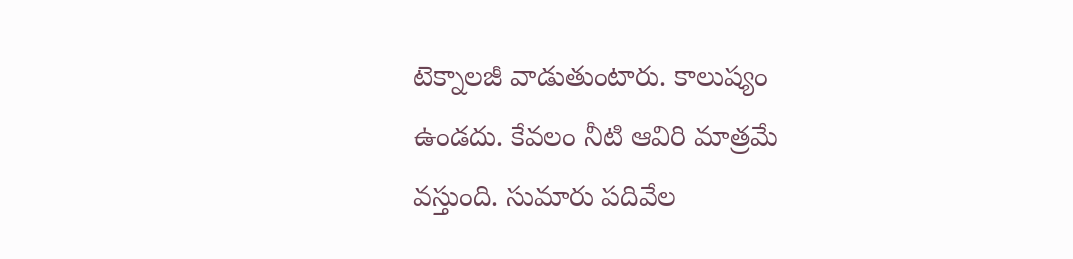టెక్నాలజీ వాడుతుంటారు. కాలుష్యం ఉండదు. కేవలం నీటి ఆవిరి మాత్రమే వస్తుంది. సుమారు పదివేల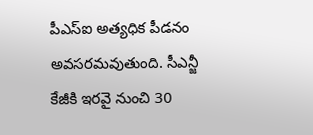పీఎస్‌ఐ అత్యధిక పీడనం అవసరమవుతుంది. సీఎన్జీ కేజీకి ఇరవై నుంచి 30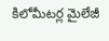కిలోమీటర్ల మైలేజీ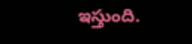ఇస్తుంది.